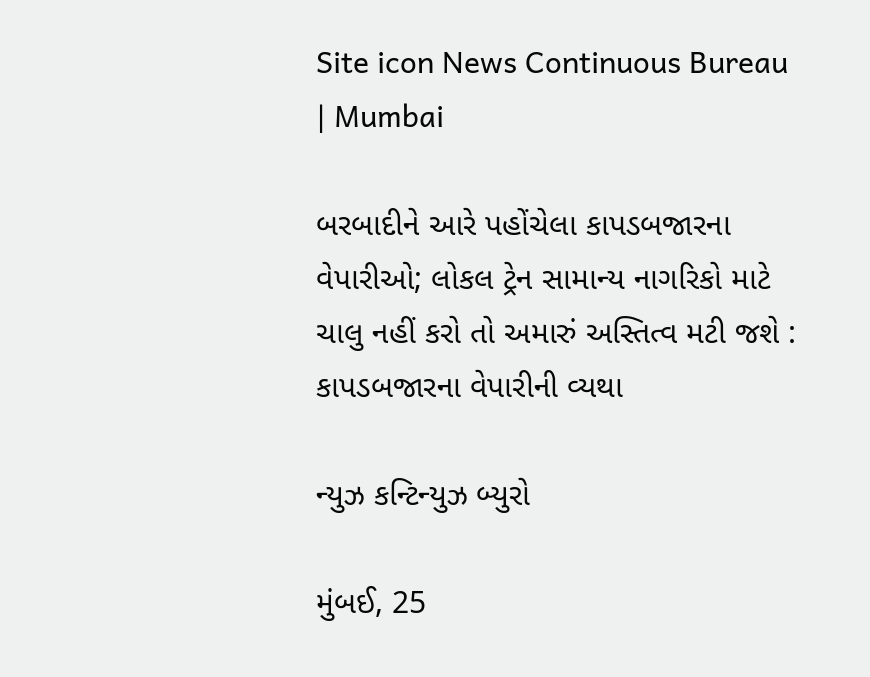Site icon News Continuous Bureau | Mumbai

બરબાદીને આરે પહોંચેલા કાપડબજારના વેપારીઓ; લોકલ ટ્રેન સામાન્ય નાગરિકો માટે ચાલુ નહીં કરો તો અમારું અસ્તિત્વ મટી જશે : કાપડબજારના વેપારીની વ્યથા

ન્યુઝ કન્ટિન્યુઝ બ્યુરો

મુંબઈ, 25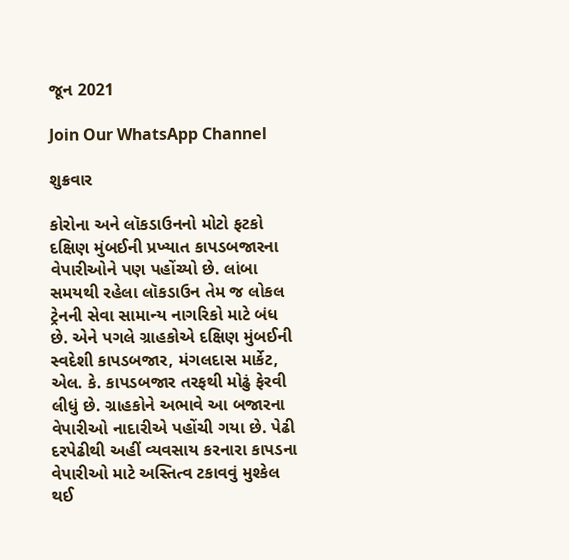જૂન 2021

Join Our WhatsApp Channel

શુક્રવાર

કોરોના અને લૉકડાઉનનો મોટો ફટકો દક્ષિણ મુંબઈની પ્રખ્યાત કાપડબજારના વેપારીઓને પણ પહોંચ્યો છે. લાંબા સમયથી રહેલા લૉકડાઉન તેમ જ લોકલ ટ્રેનની સેવા સામાન્ય નાગરિકો માટે બંધ છે. એને પગલે ગ્રાહકોએ દક્ષિણ મુંબઈની સ્વદેશી કાપડબજાર, મંગલદાસ માર્કેટ, એલ. કે. કાપડબજાર તરફથી મોઢું ફેરવી લીધું છે. ગ્રાહકોને અભાવે આ બજારના વેપારીઓ નાદારીએ પહોંચી ગયા છે. પેઢી દરપેઢીથી અહીં વ્યવસાય કરનારા કાપડના વેપારીઓ માટે અસ્તિત્વ ટકાવવું મુશ્કેલ થઈ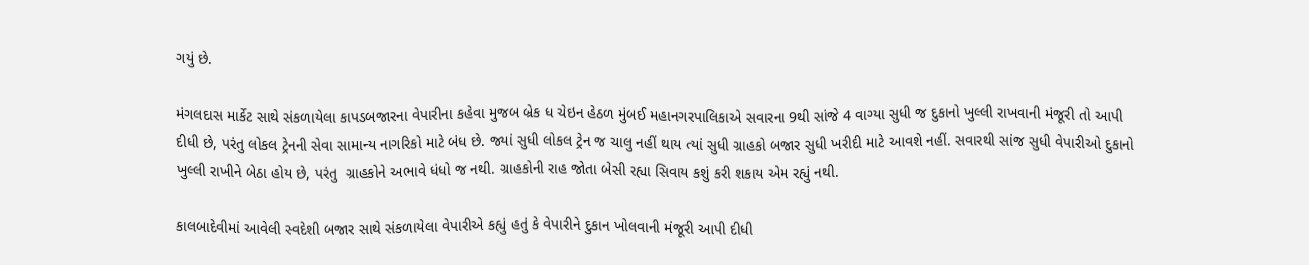ગયું છે.

મંગલદાસ માર્કેટ સાથે સંકળાયેલા કાપડબજારના વેપારીના કહેવા મુજબ બ્રેક ધ ચેઇન હેઠળ મુંબઈ મહાનગરપાલિકાએ સવારના 9થી સાંજે 4 વાગ્યા સુધી જ દુકાનો ખુલ્લી રાખવાની મંજૂરી તો આપી દીધી છે, પરંતુ લોકલ ટ્રેનની સેવા સામાન્ય નાગરિકો માટે બંધ છે. જ્યાં સુધી લોકલ ટ્રેન જ ચાલુ નહીં થાય ત્યાં સુધી ગ્રાહકો બજાર સુધી ખરીદી માટે આવશે નહીં. સવારથી સાંજ સુધી વેપારીઓ દુકાનો ખુલ્લી રાખીને બેઠા હોય છે, પરંતુ  ગ્રાહકોને અભાવે ધંધો જ નથી. ગ્રાહકોની રાહ જોતા બેસી રહ્યા સિવાય કશું કરી શકાય એમ રહ્યું નથી.

કાલબાદેવીમાં આવેલી સ્વદેશી બજાર સાથે સંકળાયેલા વેપારીએ કહ્યું હતું કે વેપારીને દુકાન ખોલવાની મંજૂરી આપી દીધી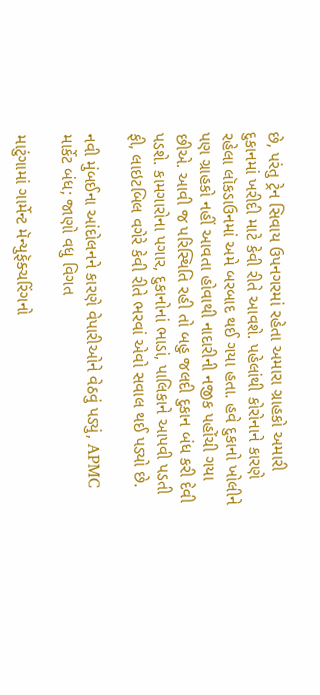છે, પરંતુ ટ્રેન સિવાય ઉપનગરમાં રહેતા અમારા ગ્રાહકો અમારી દુકાનમાં ખરીદી માટે કેવી રીતે આવશે. પહેલાંથી કોરોનાને કારણે રહેલા લૉકડાઉનમાં અમે બરબાદ થઈ ગયા હતા. હવે દુકાનો ખોલીને પણ ગ્રાહકો નહીં આવતા હોવાથી નાદારીની નજીક પહોંચી ગયા છીએ. આવી જ પરિસ્થિતિ રહી તો બહુ જલદી દુકાન બંધ કરી દેવી પડશે. કામગારોના પગાર, દુકાનોનાં ભાડાં, પાલિકાને આપવી પડતી ફી, લાઇટબિલ વગેરે કેવી રીતે ભરવાં એવો સવાલ થઈ પડ્યો છે.

નવી મુંબઈના આંદોલનને કારણે વેપારીઓને વેઠવું પડ્યું, APMC માર્કેટ બંધ; જાણો વધુ વિગત

માટુંગામાં ગાર્મેન્ટ મૅન્યુફૅક્ચરિંગનો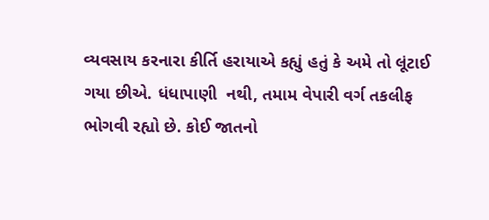વ્યવસાય કરનારા કીર્તિ હરાયાએ કહ્યું હતું કે અમે તો લૂંટાઈ ગયા છીએ. ધંધાપાણી  નથી, તમામ વેપારી વર્ગ તકલીફ ભોગવી રહ્યો છે. કોઈ જાતનો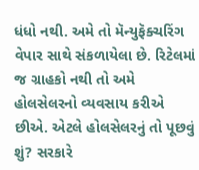ધંધો નથી. અમે તો મૅન્યુફૅક્ચરિંગ વેપાર સાથે સંકળાયેલા છે. રિટેલમાં જ ગ્રાહકો નથી તો અમે હોલસેલરનો વ્યવસાય કરીએ છીએ. એટલે હોલસેલરનું તો પૂછવું શું? સરકારે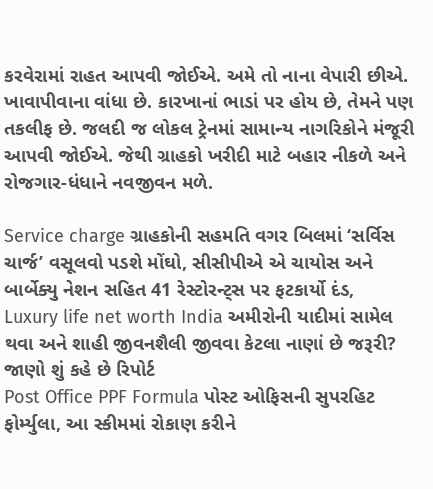કરવેરામાં રાહત આપવી જોઈએ. અમે તો નાના વેપારી છીએ. ખાવાપીવાના વાંધા છે. કારખાનાં ભાડાં પર હોય છે, તેમને પણ તકલીફ છે. જલદી જ લોકલ ટ્રેનમાં સામાન્ય નાગરિકોને મંજૂરી આપવી જોઈએ. જેથી ગ્રાહકો ખરીદી માટે બહાર નીકળે અને રોજગાર-ધંધાને નવજીવન મળે.

Service charge ગ્રાહકોની સહમતિ વગર બિલમાં ‘સર્વિસ ચાર્જ’ વસૂલવો પડશે મોંઘો, સીસીપીએ એ ચાયોસ અને બાર્બેક્યુ નેશન સહિત 41 રેસ્ટોરન્ટ્સ પર ફટકાર્યો દંડ,
Luxury life net worth India અમીરોની યાદીમાં સામેલ થવા અને શાહી જીવનશૈલી જીવવા કેટલા નાણાં છે જરૂરી? જાણો શું કહે છે રિપોર્ટ
Post Office PPF Formula પોસ્ટ ઓફિસની સુપરહિટ ફોર્મ્યુલા, આ સ્કીમમાં રોકાણ કરીને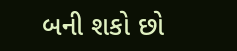બની શકો છો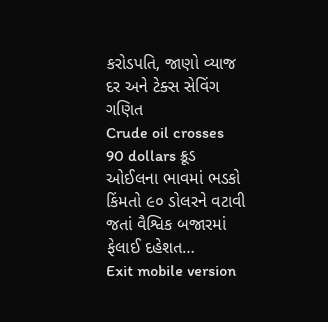કરોડપતિ, જાણો વ્યાજ દર અને ટેક્સ સેવિંગ ગણિત
Crude oil crosses 90 dollars ક્રૂડ ઓઈલના ભાવમાં ભડકો કિંમતો ૯૦ ડોલરને વટાવી જતાં વૈશ્વિક બજારમાં ફેલાઈ દહેશત…
Exit mobile version